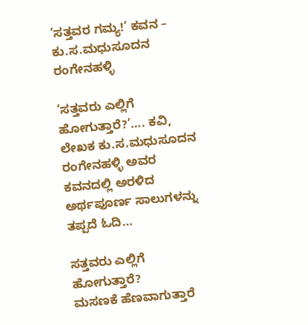‘ಸತ್ತವರ ಗಮ್ಯ!’ ಕವನ – ಕು.ಸ.ಮಧುಸೂದನ ರಂಗೇನಹಳ್ಳಿ

‘ಸತ್ತವರು ಎಲ್ಲಿಗೆ ಹೋಗುತ್ತಾರೆ?’…. ಕವಿ, ಲೇಖಕ ಕು.ಸ.ಮಧುಸೂದನ ರಂಗೇನಹಳ್ಳಿ ಅವರ ಕವನದಲ್ಲಿ ಅರಳಿದ ಅರ್ಥಪೂರ್ಣ ಸಾಲುಗಳನ್ನು ತಪ್ಪದೆ ಓದಿ…

ಸತ್ತವರು ಎಲ್ಲಿಗೆ ಹೋಗುತ್ತಾರೆ?
ಮಸಣಕೆ ಹೆಣವಾಗುತ್ತಾರೆ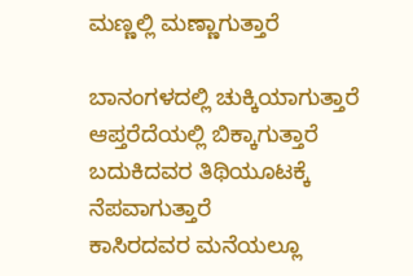ಮಣ್ಣಲ್ಲಿ ಮಣ್ಣಾಗುತ್ತಾರೆ

ಬಾನಂಗಳದಲ್ಲಿ ಚುಕ್ಕಿಯಾಗುತ್ತಾರೆ
ಆಪ್ತರೆದೆಯಲ್ಲಿ ಬಿಕ್ಕಾಗುತ್ತಾರೆ
ಬದುಕಿದವರ ತಿಥಿಯೂಟಕ್ಕೆ ನೆಪವಾಗುತ್ತಾರೆ
ಕಾಸಿರದವರ ಮನೆಯಲ್ಲೂ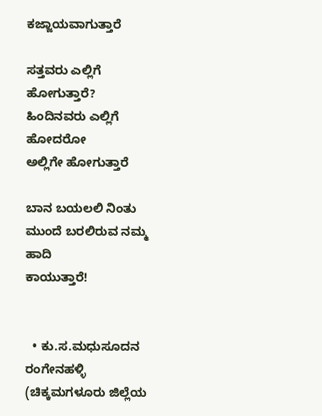ಕಜ್ಜಾಯವಾಗುತ್ತಾರೆ

ಸತ್ತವರು ಎಲ್ಲಿಗೆ ಹೋಗುತ್ತಾರೆ?
ಹಿಂದಿನವರು ಎಲ್ಲಿಗೆ ಹೋದರೋ
ಅಲ್ಲಿಗೇ ಹೋಗುತ್ತಾರೆ

ಬಾನ ಬಯಲಲಿ ನಿಂತು
ಮುಂದೆ ಬರಲಿರುವ ನಮ್ಮ ಹಾದಿ
ಕಾಯುತ್ತಾರೆ!


  • ಕು.ಸ.ಮಧುಸೂದನ ರಂಗೇನಹಳ್ಳಿ  (ಚಿಕ್ಕಮಗಳೂರು ಜಿಲ್ಲೆಯ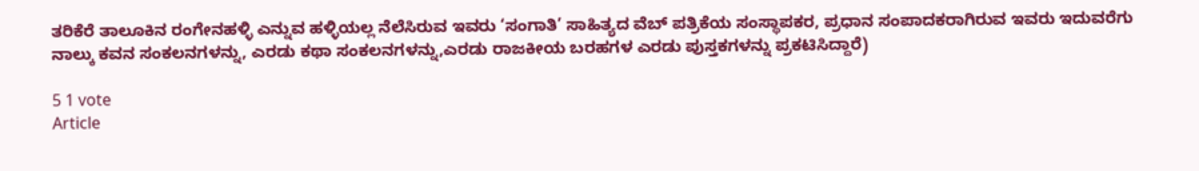ತರಿಕೆರೆ ತಾಲೂಕಿನ ರಂಗೇನಹಳ್ಳಿ ಎನ್ನುವ ಹಳ್ಳಿಯಲ್ಲ ನೆಲೆಸಿರುವ ಇವರು ‘ಸಂಗಾತಿ’ ಸಾಹಿತ್ಯದ ವೆಬ್ ಪತ್ರಿಕೆಯ ಸಂಸ್ಥಾಪಕರ, ಪ್ರಧಾನ ಸಂಪಾದಕರಾಗಿರುವ ಇವರು ಇದುವರೆಗು ನಾಲ್ಕು ಕವನ ಸಂಕಲನಗಳನ್ನು, ಎರಡು ಕಥಾ ಸಂಕಲನಗಳನ್ನು,ಎರಡು ರಾಜಕೀಯ ಬರಹಗಳ ಎರಡು ಪುಸ್ತಕಗಳನ್ನು ಪ್ರಕಟಿಸಿದ್ದಾರೆ)

5 1 vote
Article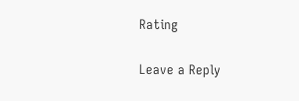Rating

Leave a Reply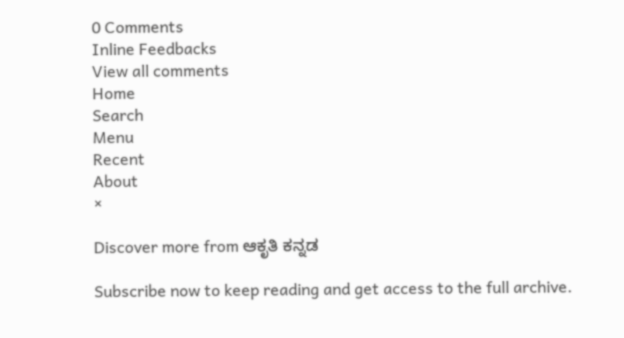0 Comments
Inline Feedbacks
View all comments
Home
Search
Menu
Recent
About
×

Discover more from ಆಕೃತಿ ಕನ್ನಡ

Subscribe now to keep reading and get access to the full archive.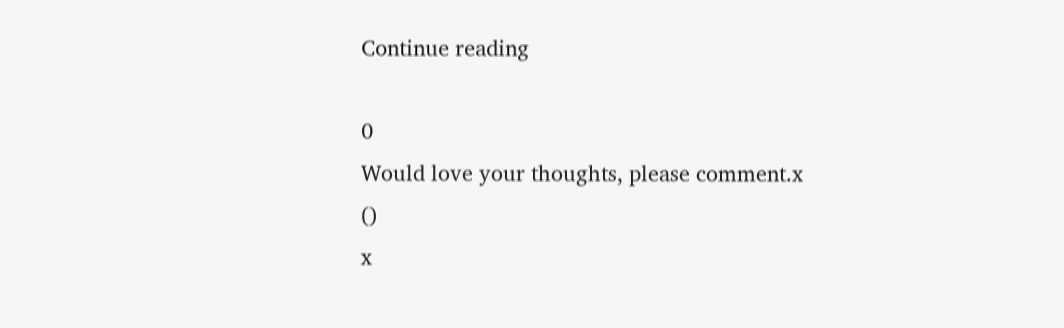Continue reading

0
Would love your thoughts, please comment.x
()
x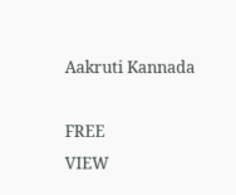Aakruti Kannada

FREE
VIEW